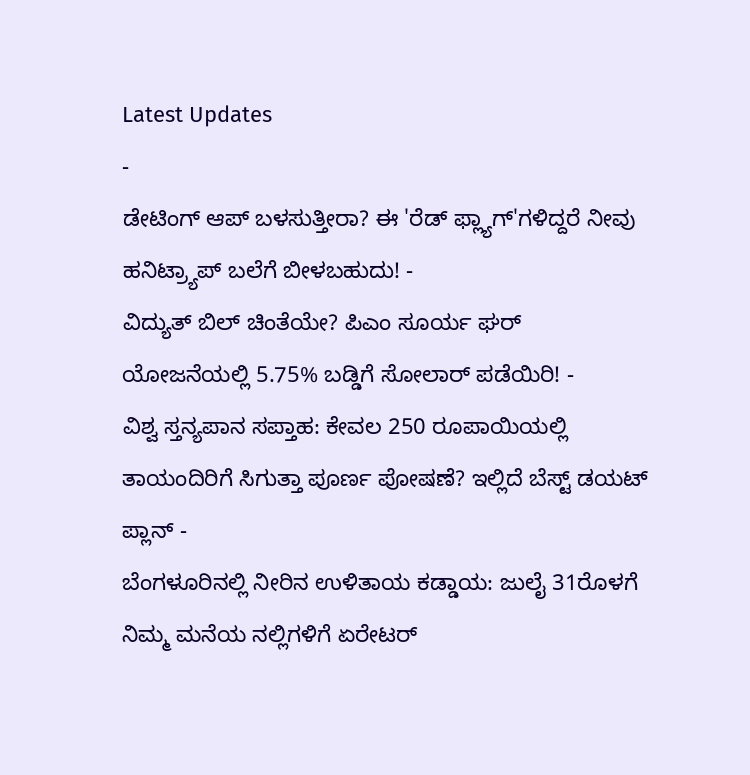Latest Updates
-
ಡೇಟಿಂಗ್ ಆಪ್ ಬಳಸುತ್ತೀರಾ? ಈ 'ರೆಡ್ ಫ್ಲ್ಯಾಗ್'ಗಳಿದ್ದರೆ ನೀವು ಹನಿಟ್ರ್ಯಾಪ್ ಬಲೆಗೆ ಬೀಳಬಹುದು! -
ವಿದ್ಯುತ್ ಬಿಲ್ ಚಿಂತೆಯೇ? ಪಿಎಂ ಸೂರ್ಯ ಘರ್ ಯೋಜನೆಯಲ್ಲಿ 5.75% ಬಡ್ಡಿಗೆ ಸೋಲಾರ್ ಪಡೆಯಿರಿ! -
ವಿಶ್ವ ಸ್ತನ್ಯಪಾನ ಸಪ್ತಾಹ: ಕೇವಲ 250 ರೂಪಾಯಿಯಲ್ಲಿ ತಾಯಂದಿರಿಗೆ ಸಿಗುತ್ತಾ ಪೂರ್ಣ ಪೋಷಣೆ? ಇಲ್ಲಿದೆ ಬೆಸ್ಟ್ ಡಯಟ್ ಪ್ಲಾನ್ -
ಬೆಂಗಳೂರಿನಲ್ಲಿ ನೀರಿನ ಉಳಿತಾಯ ಕಡ್ಡಾಯ: ಜುಲೈ 31ರೊಳಗೆ ನಿಮ್ಮ ಮನೆಯ ನಲ್ಲಿಗಳಿಗೆ ಏರೇಟರ್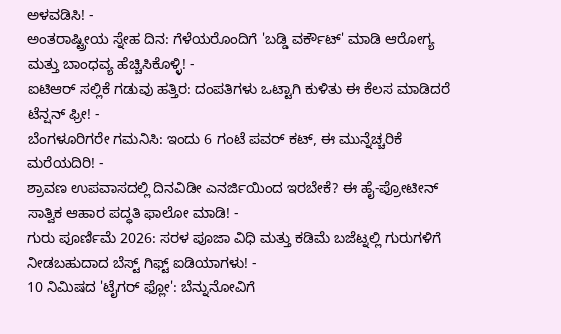ಅಳವಡಿಸಿ! -
ಅಂತರಾಷ್ಟ್ರೀಯ ಸ್ನೇಹ ದಿನ: ಗೆಳೆಯರೊಂದಿಗೆ 'ಬಡ್ಡಿ ವರ್ಕೌಟ್' ಮಾಡಿ ಆರೋಗ್ಯ ಮತ್ತು ಬಾಂಧವ್ಯ ಹೆಚ್ಚಿಸಿಕೊಳ್ಳಿ! -
ಐಟಿಆರ್ ಸಲ್ಲಿಕೆ ಗಡುವು ಹತ್ತಿರ: ದಂಪತಿಗಳು ಒಟ್ಟಾಗಿ ಕುಳಿತು ಈ ಕೆಲಸ ಮಾಡಿದರೆ ಟೆನ್ಷನ್ ಫ್ರೀ! -
ಬೆಂಗಳೂರಿಗರೇ ಗಮನಿಸಿ: ಇಂದು 6 ಗಂಟೆ ಪವರ್ ಕಟ್, ಈ ಮುನ್ನೆಚ್ಚರಿಕೆ ಮರೆಯದಿರಿ! -
ಶ್ರಾವಣ ಉಪವಾಸದಲ್ಲಿ ದಿನವಿಡೀ ಎನರ್ಜಿಯಿಂದ ಇರಬೇಕೆ? ಈ ಹೈ-ಪ್ರೋಟೀನ್ ಸಾತ್ವಿಕ ಆಹಾರ ಪದ್ಧತಿ ಫಾಲೋ ಮಾಡಿ! -
ಗುರು ಪೂರ್ಣಿಮೆ 2026: ಸರಳ ಪೂಜಾ ವಿಧಿ ಮತ್ತು ಕಡಿಮೆ ಬಜೆಟ್ನಲ್ಲಿ ಗುರುಗಳಿಗೆ ನೀಡಬಹುದಾದ ಬೆಸ್ಟ್ ಗಿಫ್ಟ್ ಐಡಿಯಾಗಳು! -
10 ನಿಮಿಷದ 'ಟೈಗರ್ ಫ್ಲೋ': ಬೆನ್ನುನೋವಿಗೆ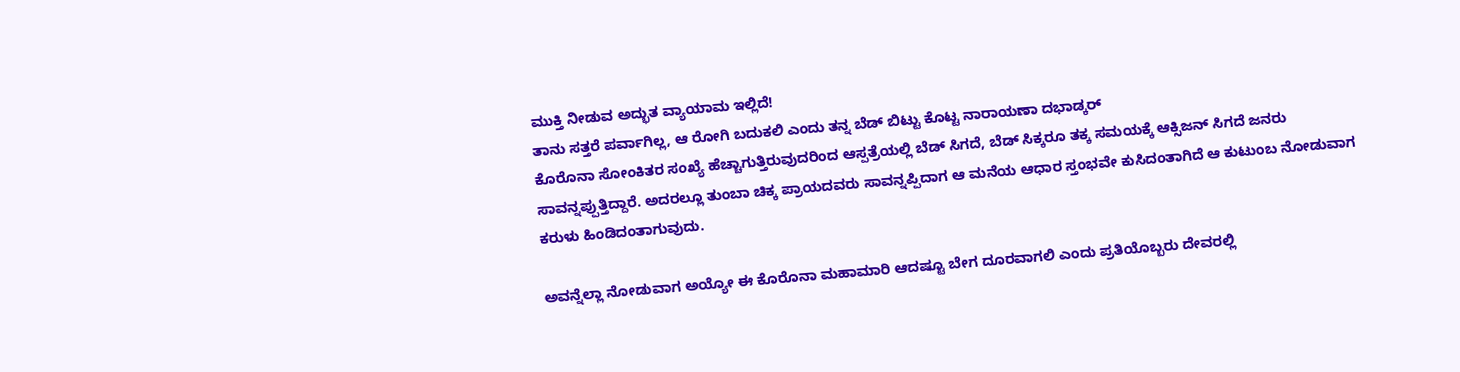ಮುಕ್ತಿ ನೀಡುವ ಅದ್ಭುತ ವ್ಯಾಯಾಮ ಇಲ್ಲಿದೆ!
ತಾನು ಸತ್ತರೆ ಪರ್ವಾಗಿಲ್ಲ, ಆ ರೋಗಿ ಬದುಕಲಿ ಎಂದು ತನ್ನ ಬೆಡ್ ಬಿಟ್ಟು ಕೊಟ್ಟ ನಾರಾಯಣಾ ದಭಾಡ್ಕರ್
ಕೊರೊನಾ ಸೋಂಕಿತರ ಸಂಖ್ಯೆ ಹೆಚ್ಚಾಗುತ್ತಿರುವುದರಿಂದ ಆಸ್ಪತ್ರೆಯಲ್ಲಿ ಬೆಡ್ ಸಿಗದೆ, ಬೆಡ್ ಸಿಕ್ಕರೂ ತಕ್ಕ ಸಮಯಕ್ಕೆ ಆಕ್ಸಿಜನ್ ಸಿಗದೆ ಜನರು ಸಾವನ್ನಪ್ಪುತ್ತಿದ್ದಾರೆ. ಅದರಲ್ಲೂ ತುಂಬಾ ಚಿಕ್ಕ ಪ್ರಾಯದವರು ಸಾವನ್ನಪ್ಪಿದಾಗ ಆ ಮನೆಯ ಆಧಾರ ಸ್ತಂಭವೇ ಕುಸಿದಂತಾಗಿದೆ ಆ ಕುಟುಂಬ ನೋಡುವಾಗ ಕರುಳು ಹಿಂಡಿದಂತಾಗುವುದು.

ಅವನ್ನೆಲ್ಲಾ ನೋಡುವಾಗ ಅಯ್ಯೋ ಈ ಕೊರೊನಾ ಮಹಾಮಾರಿ ಆದಷ್ಟೂ ಬೇಗ ದೂರವಾಗಲಿ ಎಂದು ಪ್ರತಿಯೊಬ್ಬರು ದೇವರಲ್ಲಿ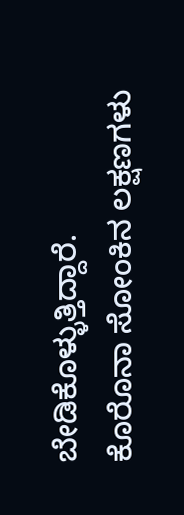ಬೇಡಿಕೊಳ್ಳುತ್ತಿದ್ದಾರೆ.
ಕೊರೊನಾ ಸೋಂಕಿನ ಲಕ್ಷಣಗಳು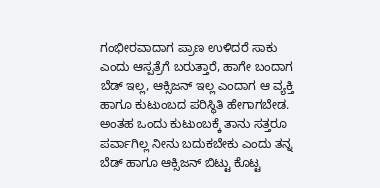ಗಂಭೀರವಾದಾಗ ಪ್ರಾಣ ಉಳಿದರೆ ಸಾಕು ಎಂದು ಆಸ್ಪತ್ರೆಗೆ ಬರುತ್ತಾರೆ, ಹಾಗೇ ಬಂದಾಗ ಬೆಡ್ ಇಲ್ಲ, ಆಕ್ಸಿಜನ್ ಇಲ್ಲ ಎಂದಾಗ ಆ ವ್ಯಕ್ತಿ ಹಾಗೂ ಕುಟುಂಬದ ಪರಿಸ್ಥಿತಿ ಹೇಗಾಗಬೇಡ. ಅಂತಹ ಒಂದು ಕುಟುಂಬಕ್ಕೆ ತಾನು ಸತ್ತರೂ ಪರ್ವಾಗಿಲ್ಲ ನೀನು ಬದುಕಬೇಕು ಎಂದು ತನ್ನ ಬೆಡ್ ಹಾಗೂ ಆಕ್ಸಿಜನ್ ಬಿಟ್ಟು ಕೊಟ್ಟ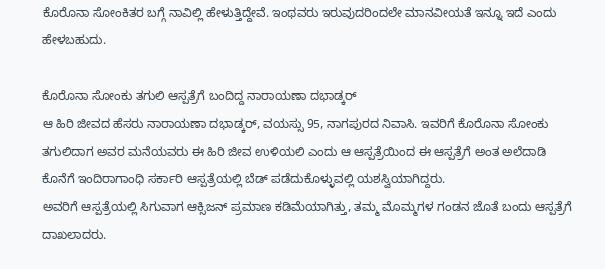ಕೊರೊನಾ ಸೋಂಕಿತರ ಬಗ್ಗೆ ನಾವಿಲ್ಲಿ ಹೇಳುತ್ತಿದ್ದೇವೆ. ಇಂಥವರು ಇರುವುದರಿಂದಲೇ ಮಾನವೀಯತೆ ಇನ್ನೂ ಇದೆ ಎಂದು ಹೇಳಬಹುದು.

ಕೊರೊನಾ ಸೋಂಕು ತಗುಲಿ ಆಸ್ಪತ್ರೆಗೆ ಬಂದಿದ್ದ ನಾರಾಯಣಾ ದಭಾಡ್ಕರ್
ಆ ಹಿರಿ ಜೀವದ ಹೆಸರು ನಾರಾಯಣಾ ದಭಾಡ್ಕರ್, ವಯಸ್ಸು 95, ನಾಗಪುರದ ನಿವಾಸಿ. ಇವರಿಗೆ ಕೊರೊನಾ ಸೋಂಕು ತಗುಲಿದಾಗ ಅವರ ಮನೆಯವರು ಈ ಹಿರಿ ಜೀವ ಉಳಿಯಲಿ ಎಂದು ಆ ಆಸ್ಪತ್ರೆಯಿಂದ ಈ ಆಸ್ಪತ್ರೆಗೆ ಅಂತ ಅಲೆದಾಡಿ ಕೊನೆಗೆ ಇಂದಿರಾಗಾಂಧಿ ಸರ್ಕಾರಿ ಆಸ್ಪತ್ರೆಯಲ್ಲಿ ಬೆಡ್ ಪಡೆದುಕೊಳ್ಳುವಲ್ಲಿ ಯಶಸ್ವಿಯಾಗಿದ್ದರು.
ಅವರಿಗೆ ಆಸ್ಪತ್ರೆಯಲ್ಲಿ ಸಿಗುವಾಗ ಆಕ್ಸಿಜನ್ ಪ್ರಮಾಣ ಕಡಿಮೆಯಾಗಿತ್ತು, ತಮ್ಮ ಮೊಮ್ಮಗಳ ಗಂಡನ ಜೊತೆ ಬಂದು ಆಸ್ಪತ್ರೆಗೆ ದಾಖಲಾದರು.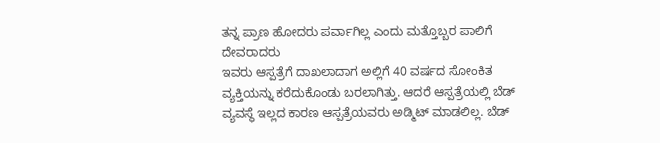ತನ್ನ ಪ್ರಾಣ ಹೋದರು ಪರ್ವಾಗಿಲ್ಲ ಎಂದು ಮತ್ತೊಬ್ಬರ ಪಾಲಿಗೆ ದೇವರಾದರು
ಇವರು ಆಸ್ಪತ್ರೆಗೆ ದಾಖಲಾದಾಗ ಅಲ್ಲಿಗೆ 40 ವರ್ಷದ ಸೋಂಕಿತ ವ್ಯಕ್ತಿಯನ್ನು ಕರೆದುಕೊಂಡು ಬರಲಾಗಿತ್ತು. ಆದರೆ ಆಸ್ಪತ್ರೆಯಲ್ಲಿ ಬೆಡ್ ವ್ಯವಸ್ಥೆ ಇಲ್ಲದ ಕಾರಣ ಆಸ್ಪತ್ರೆಯವರು ಅಡ್ಮಿಟ್ ಮಾಡಲಿಲ್ಲ. ಬೆಡ್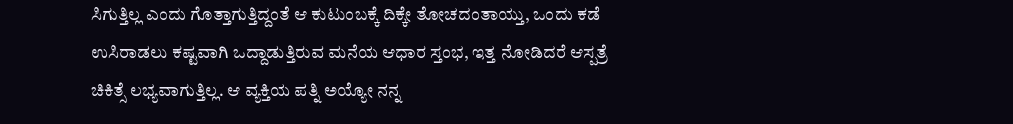ಸಿಗುತ್ತಿಲ್ಲ ಎಂದು ಗೊತ್ತಾಗುತ್ತಿದ್ದಂತೆ ಆ ಕುಟುಂಬಕ್ಕೆ ದಿಕ್ಕೇ ತೋಚದಂತಾಯ್ತು, ಒಂದು ಕಡೆ ಉಸಿರಾಡಲು ಕಷ್ಟವಾಗಿ ಒದ್ದಾಡುತ್ತಿರುವ ಮನೆಯ ಆಧಾರ ಸ್ತಂಭ, ಇತ್ತ ನೋಡಿದರೆ ಆಸ್ಪತ್ರೆ ಚಿಕಿತ್ಸೆ ಲಭ್ಯವಾಗುತ್ತಿಲ್ಲ. ಆ ವ್ಯಕ್ತಿಯ ಪತ್ನಿ ಅಯ್ಯೋ ನನ್ನ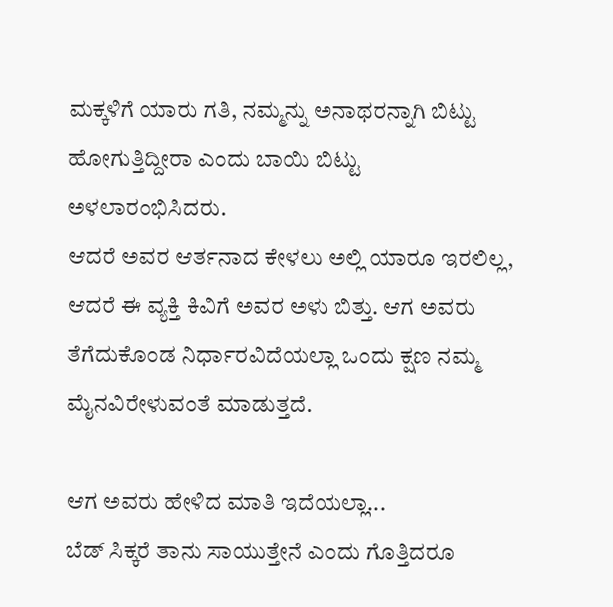ಮಕ್ಕಳಿಗೆ ಯಾರು ಗತಿ, ನಮ್ಮನ್ನು ಅನಾಥರನ್ನಾಗಿ ಬಿಟ್ಟು ಹೋಗುತ್ತಿದ್ದೀರಾ ಎಂದು ಬಾಯಿ ಬಿಟ್ಟು ಅಳಲಾರಂಭಿಸಿದರು.
ಆದರೆ ಅವರ ಆರ್ತನಾದ ಕೇಳಲು ಅಲ್ಲಿ ಯಾರೂ ಇರಲಿಲ್ಲ, ಆದರೆ ಈ ವ್ಯಕ್ತಿ ಕಿವಿಗೆ ಅವರ ಅಳು ಬಿತ್ತು. ಆಗ ಅವರು ತೆಗೆದುಕೊಂಡ ನಿರ್ಧಾರವಿದೆಯಲ್ಲಾ ಒಂದು ಕ್ಷಣ ನಮ್ಮ ಮೈನವಿರೇಳುವಂತೆ ಮಾಡುತ್ತದೆ.

ಆಗ ಅವರು ಹೇಳಿದ ಮಾತಿ ಇದೆಯಲ್ಲಾ...
ಬೆಡ್ ಸಿಕ್ಕರೆ ತಾನು ಸಾಯುತ್ತೇನೆ ಎಂದು ಗೊತ್ತಿದರೂ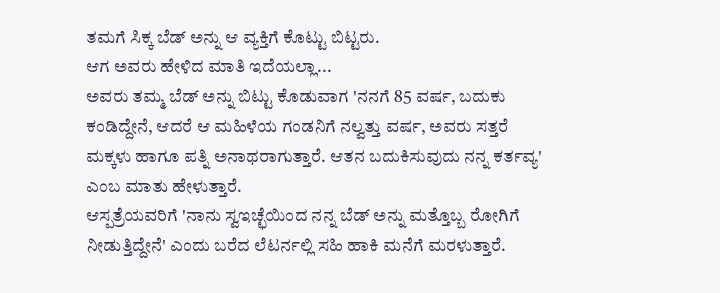ತಮಗೆ ಸಿಕ್ಕ ಬೆಡ್ ಅನ್ನು ಆ ವ್ಯಕ್ತಿಗೆ ಕೊಟ್ಟು ಬಿಟ್ಟರು.
ಆಗ ಅವರು ಹೇಳಿದ ಮಾತಿ ಇದೆಯಲ್ಲಾ...
ಅವರು ತಮ್ಮ ಬೆಡ್ ಅನ್ನು ಬಿಟ್ಟು ಕೊಡುವಾಗ 'ನನಗೆ 85 ವರ್ಷ, ಬದುಕು ಕಂಡಿದ್ದೇನೆ, ಆದರೆ ಆ ಮಹಿಳೆಯ ಗಂಡನಿಗೆ ನಲ್ವತ್ತು ವರ್ಷ, ಅವರು ಸತ್ತರೆ ಮಕ್ಕಳು ಹಾಗೂ ಪತ್ನಿ ಅನಾಥರಾಗುತ್ತಾರೆ. ಆತನ ಬದುಕಿಸುವುದು ನನ್ನ ಕರ್ತವ್ಯ' ಎಂಬ ಮಾತು ಹೇಳುತ್ತಾರೆ.
ಆಸ್ಪತ್ರೆಯವರಿಗೆ 'ನಾನು ಸ್ವಇಚ್ಛೆಯಿಂದ ನನ್ನ ಬೆಡ್ ಅನ್ನು ಮತ್ತೊಬ್ಬ ರೋಗಿಗೆ ನೀಡುತ್ತಿದ್ದೇನೆ' ಎಂದು ಬರೆದ ಲೆಟರ್ನಲ್ಲಿ ಸಹಿ ಹಾಕಿ ಮನೆಗೆ ಮರಳುತ್ತಾರೆ.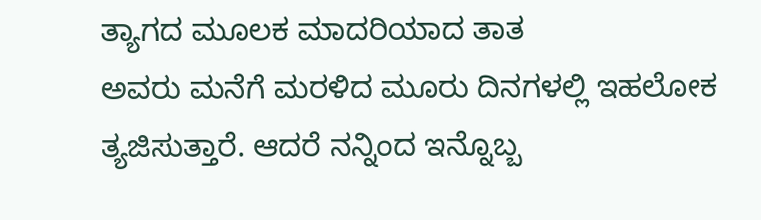ತ್ಯಾಗದ ಮೂಲಕ ಮಾದರಿಯಾದ ತಾತ
ಅವರು ಮನೆಗೆ ಮರಳಿದ ಮೂರು ದಿನಗಳಲ್ಲಿ ಇಹಲೋಕ ತ್ಯಜಿಸುತ್ತಾರೆ. ಆದರೆ ನನ್ನಿಂದ ಇನ್ನೊಬ್ಬ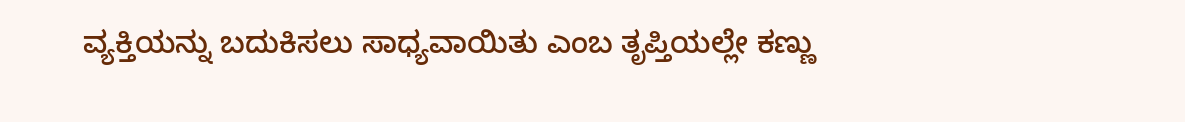ವ್ಯಕ್ತಿಯನ್ನು ಬದುಕಿಸಲು ಸಾಧ್ಯವಾಯಿತು ಎಂಬ ತೃಪ್ತಿಯಲ್ಲೇ ಕಣ್ಣು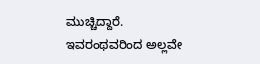ಮುಚ್ಚಿದ್ದಾರೆ.
ಇವರಂಥವರಿಂದ ಅಲ್ಲವೇ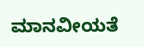ಮಾನವೀಯತೆ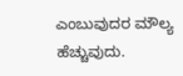ಎಂಬುವುದರ ಮೌಲ್ಯ ಹೆಚ್ಚುವುದು.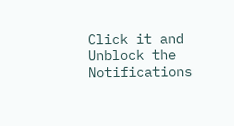Click it and Unblock the Notifications